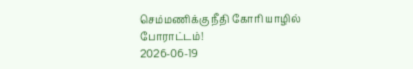செம்மணிக்கு நீதி கோரி யாழில் போராட்டம்!
2026-06-19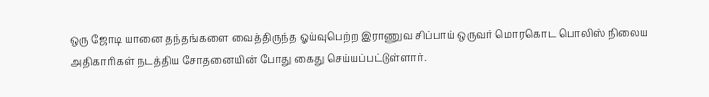ஒரு ஜோடி யானை தந்தங்களை வைத்திருந்த ஓய்வுபெற்ற இராணுவ சிப்பாய் ஒருவர் மொரகொட பொலிஸ் நிலைய அதிகாரிகள் நடத்திய சோதனையின் போது கைது செய்யப்பட்டுள்ளார்.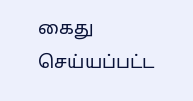கைது செய்யப்பட்ட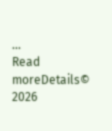...
Read moreDetails© 2026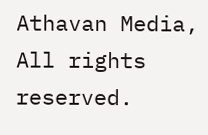Athavan Media, All rights reserved.